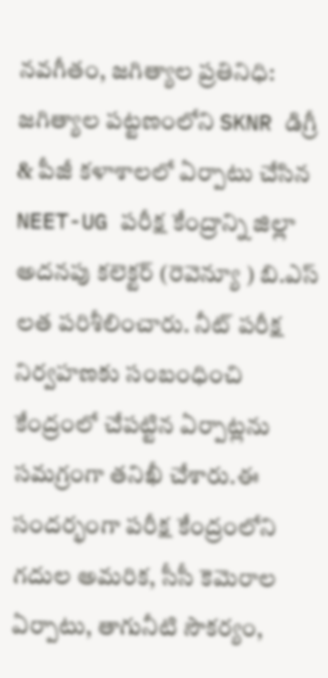నవగీతం, జగిత్యాల ప్రతినిధి:
జగిత్యాల పట్టణంలోని SKNR డిగ్రీ & పీజీ కళాశాలలో ఏర్పాటు చేసిన NEET-UG పరీక్ష కేంద్రాన్ని జిల్లా అదనపు కలెక్టర్ (రెవెన్యూ ) బి.ఎస్ లత పరిశీలించారు. నీట్ పరీక్ష నిర్వహణకు సంబంధించి కేంద్రంలో చేపట్టిన ఏర్పాట్లను సమగ్రంగా తనిఖీ చేశారు.ఈ సందర్భంగా పరీక్ష కేంద్రంలోని గదుల అమరిక, సీసీ కెమెరాల ఏర్పాటు, తాగునీటి సౌకర్యం,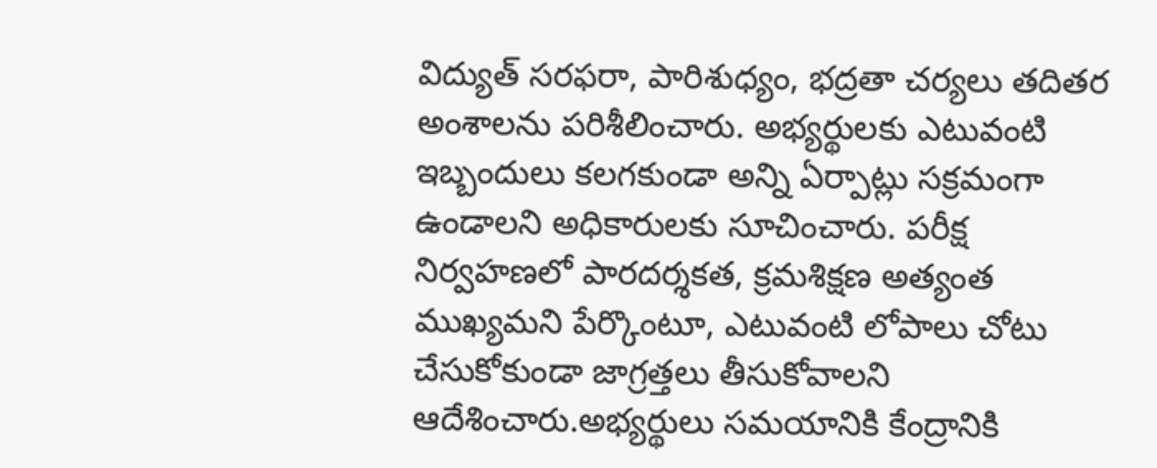విద్యుత్ సరఫరా, పారిశుధ్యం, భద్రతా చర్యలు తదితర అంశాలను పరిశీలించారు. అభ్యర్థులకు ఎటువంటి ఇబ్బందులు కలగకుండా అన్ని ఏర్పాట్లు సక్రమంగా ఉండాలని అధికారులకు సూచించారు. పరీక్ష నిర్వహణలో పారదర్శకత, క్రమశిక్షణ అత్యంత ముఖ్యమని పేర్కొంటూ, ఎటువంటి లోపాలు చోటు చేసుకోకుండా జాగ్రత్తలు తీసుకోవాలని ఆదేశించారు.అభ్యర్థులు సమయానికి కేంద్రానికి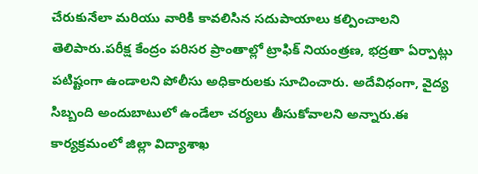చేరుకునేలా మరియు వారికి కావలిసిన సదుపాయాలు కల్పించాలని తెలిపారు.పరీక్ష కేంద్రం పరిసర ప్రాంతాల్లో ట్రాఫిక్ నియంత్రణ, భద్రతా ఏర్పాట్లు పటిష్టంగా ఉండాలని పోలీసు అధికారులకు సూచించారు. అదేవిధంగా, వైద్య సిబ్బంది అందుబాటులో ఉండేలా చర్యలు తీసుకోవాలని అన్నారు.ఈ కార్యక్రమంలో జిల్లా విద్యాశాఖ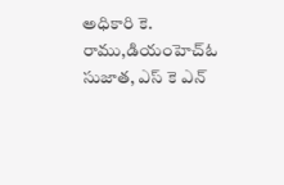అధికారి కె. రాము,డియంహెచ్ఓ సుజాత, ఎస్ కె ఎన్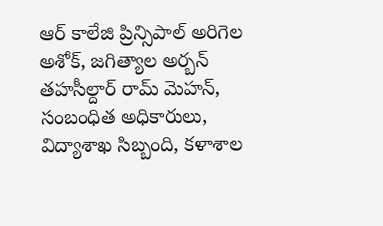ఆర్ కాలేజి ప్రిన్సిపాల్ అరిగెల అశోక్, జగిత్యాల అర్బన్ తహసీల్దార్ రామ్ మెహన్, సంబంధిత అధికారులు, విద్యాశాఖ సిబ్బంది, కళాశాల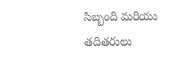సిబ్బంది మరియు తదితరులు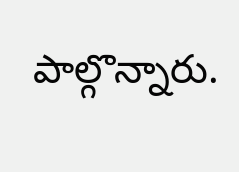పాల్గొన్నారు.